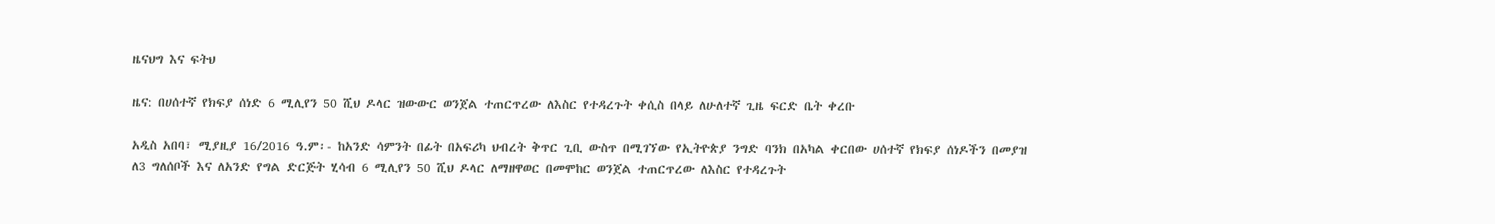ዜናህግ እና ፍትህ

ዜና: በሀሰተኛ የክፍያ ሰነድ 6 ሚሊየን 50 ሺህ ዶላር ዝውውር ወንጀል ተጠርጥረው ለእስር የተዳረጉት ቀሲስ በላይ ለሁለተኛ ጊዜ ፍርድ ቤት ቀረቡ

አዲስ አበባ፣ ሚያዚያ 16/2016 ዓ.ም፡- ከአንድ ሳምንት በፊት በአፍሪካ ህብረት ቅጥር ጊቢ ውስጥ በሚገኘው የኢትዮጵያ ንግድ ባንክ በአካል ቀርበው ሀሰተኛ የክፍያ ሰነዶችን በመያዝ ለ3 ግለሰቦች እና ለአንድ የግል ድርጅት ሂሳብ 6 ሚሊየን 50 ሺህ ዶላር ለማዘዋወር በመሞከር ወንጀል ተጠርጥረው ለእስር የተዳረጉት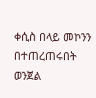ቀሲስ በላይ መኮንን በተጠረጠሩበት ወንጀል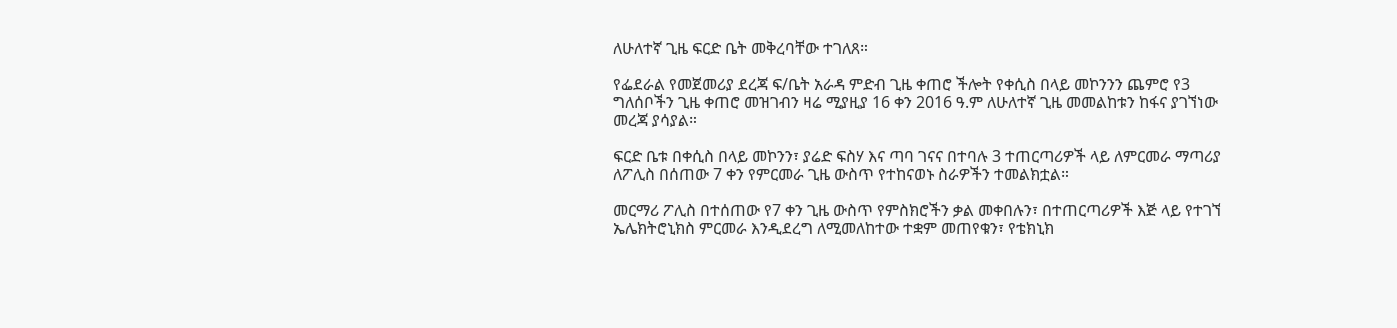ለሁለተኛ ጊዜ ፍርድ ቤት መቅረባቸው ተገለጸ።

የፌደራል የመጀመሪያ ደረጃ ፍ/ቤት አራዳ ምድብ ጊዜ ቀጠሮ ችሎት የቀሲስ በላይ መኮንንን ጨምሮ የ3 ግለሰቦችን ጊዜ ቀጠሮ መዝገብን ዛሬ ሚያዚያ 16 ቀን 2016 ዓ.ም ለሁለተኛ ጊዜ መመልከቱን ከፋና ያገኘነው መረጃ ያሳያል።

ፍርድ ቤቱ በቀሲስ በላይ መኮንን፣ ያሬድ ፍስሃ እና ጣባ ገናና በተባሉ 3 ተጠርጣሪዎች ላይ ለምርመራ ማጣሪያ ለፖሊስ በሰጠው 7 ቀን የምርመራ ጊዜ ውስጥ የተከናወኑ ስራዎችን ተመልክቷል።

መርማሪ ፖሊስ በተሰጠው የ7 ቀን ጊዜ ውስጥ የምስክሮችን ቃል መቀበሉን፣ በተጠርጣሪዎች እጅ ላይ የተገኘ ኤሌክትሮኒክስ ምርመራ እንዲደረግ ለሚመለከተው ተቋም መጠየቁን፣ የቴክኒክ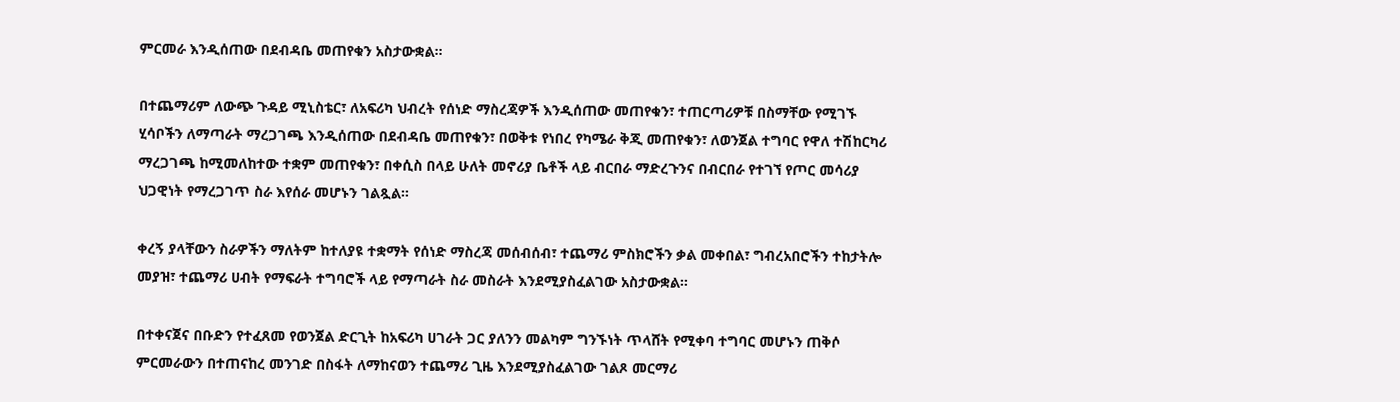ምርመራ እንዲሰጠው በደብዳቤ መጠየቁን አስታውቋል።

በተጨማሪም ለውጭ ጉዳይ ሚኒስቴር፣ ለአፍሪካ ህብረት የሰነድ ማስረጃዎች እንዲሰጠው መጠየቁን፣ ተጠርጣሪዎቹ በስማቸው የሚገኙ ሂሳቦችን ለማጣራት ማረጋገጫ እንዲሰጠው በደብዳቤ መጠየቁን፣ በወቅቱ የነበረ የካሜራ ቅጂ መጠየቁን፣ ለወንጀል ተግባር የዋለ ተሽከርካሪ ማረጋገጫ ከሚመለከተው ተቋም መጠየቁን፣ በቀሲስ በላይ ሁለት መኖሪያ ቤቶች ላይ ብርበራ ማድረጉንና በብርበራ የተገኘ የጦር መሳሪያ ህጋዊነት የማረጋገጥ ስራ እየሰራ መሆኑን ገልጿል።

ቀረኝ ያላቸውን ስራዎችን ማለትም ከተለያዩ ተቋማት የሰነድ ማስረጃ መሰብሰብ፣ ተጨማሪ ምስክሮችን ቃል መቀበል፣ ግብረአበሮችን ተከታትሎ መያዝ፣ ተጨማሪ ሀብት የማፍራት ተግባሮች ላይ የማጣራት ስራ መስራት እንደሚያስፈልገው አስታውቋል።

በተቀናጀና በቡድን የተፈጸመ የወንጀል ድርጊት ከአፍሪካ ሀገራት ጋር ያለንን መልካም ግንኙነት ጥላሸት የሚቀባ ተግባር መሆኑን ጠቅሶ ምርመራውን በተጠናከረ መንገድ በስፋት ለማከናወን ተጨማሪ ጊዜ እንደሚያስፈልገው ገልጾ መርማሪ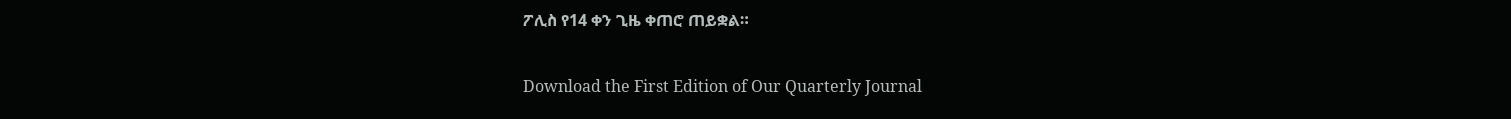ፖሊስ የ14 ቀን ጊዜ ቀጠሮ ጠይቋል።

Download the First Edition of Our Quarterly Journal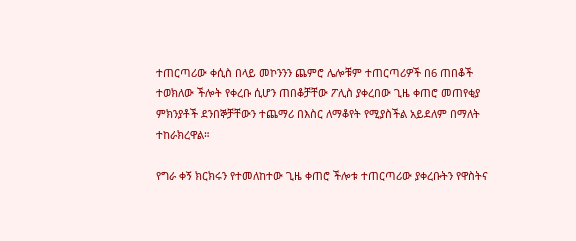ተጠርጣሪው ቀሲስ በላይ መኮንንን ጨምሮ ሌሎቹም ተጠርጣሪዎች በ6 ጠበቆች ተወክለው ችሎት የቀረቡ ሲሆን ጠበቆቻቸው ፖሊስ ያቀረበው ጊዜ ቀጠሮ መጠየቂያ ምክንያቶች ደንበኞቻቸውን ተጨማሪ በእስር ለማቆየት የሚያስችል አይደለም በማለት ተከራክረዋል።

የግራ ቀኝ ክርክሩን የተመለከተው ጊዜ ቀጠሮ ችሎቱ ተጠርጣሪው ያቀረቡትን የዋስትና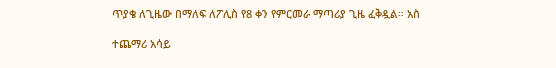ጥያቄ ለጊዜው በማለፍ ለፖሊስ የ8 ቀን የምርመራ ማጣሪያ ጊዜ ፈቅዷል። አስ

ተጨማሪ አሳይ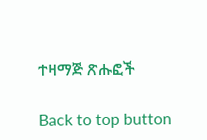ተዛማጅ ጽሑፎች

Back to top button